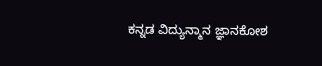ಕನ್ನಡ ವಿದ್ಯುನ್ಮಾನ ಜ್ಞಾನಕೋಶ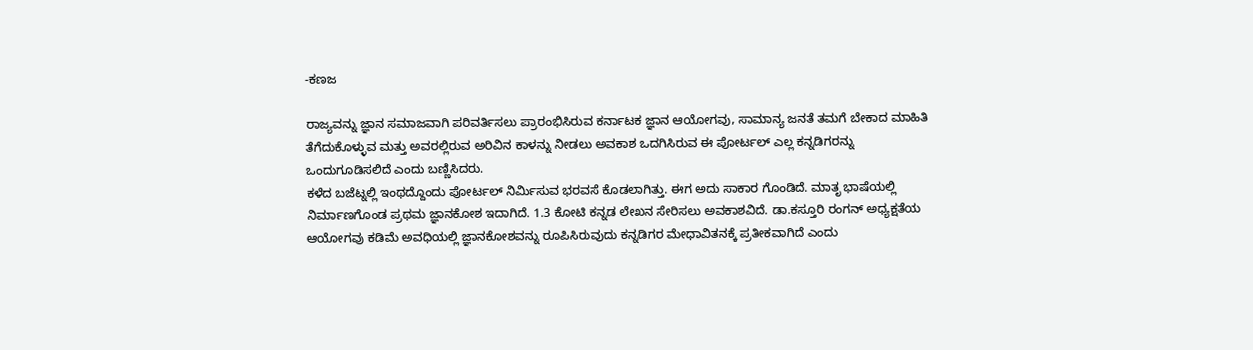-ಕಣಜ

ರಾಜ್ಯವನ್ನು ಜ್ಞಾನ ಸಮಾಜವಾಗಿ ಪರಿವರ್ತಿಸಲು ಪ್ರಾರಂಭಿಸಿರುವ ಕರ್ನಾಟಕ ಜ್ಞಾನ ಆಯೋಗವು, ಸಾಮಾನ್ಯ ಜನತೆ ತಮಗೆ ಬೇಕಾದ ಮಾಹಿತಿ ತೆಗೆದುಕೊಳ್ಳುವ ಮತ್ತು ಅವರಲ್ಲಿರುವ ಅರಿವಿನ ಕಾಳನ್ನು ನೀಡಲು ಅವಕಾಶ ಒದಗಿಸಿರುವ ಈ ಪೋರ್ಟಲ್ ಎಲ್ಲ ಕನ್ನಡಿಗರನ್ನು ಒಂದುಗೂಡಿಸಲಿದೆ ಎಂದು ಬಣ್ಣಿಸಿದರು.
ಕಳೆದ ಬಜೆಟ್ನಲ್ಲಿ ಇಂಥದ್ದೊಂದು ಪೋರ್ಟಲ್ ನಿರ್ಮಿಸುವ ಭರವಸೆ ಕೊಡಲಾಗಿತ್ತು. ಈಗ ಅದು ಸಾಕಾರ ಗೊಂಡಿದೆ. ಮಾತೃ ಭಾಷೆಯಲ್ಲಿ ನಿರ್ಮಾಣಗೊಂಡ ಪ್ರಥಮ ಜ್ಞಾನಕೋಶ ಇದಾಗಿದೆ. 1.3 ಕೋಟಿ ಕನ್ನಡ ಲೇಖನ ಸೇರಿಸಲು ಅವಕಾಶವಿದೆ. ಡಾ.ಕಸ್ತೂರಿ ರಂಗನ್ ಅಧ್ಯಕ್ಷತೆಯ ಆಯೋಗವು ಕಡಿಮೆ ಅವಧಿಯಲ್ಲಿ ಜ್ಞಾನಕೋಶವನ್ನು ರೂಪಿಸಿರುವುದು ಕನ್ನಡಿಗರ ಮೇಧಾವಿತನಕ್ಕೆ ಪ್ರತೀಕವಾಗಿದೆ ಎಂದು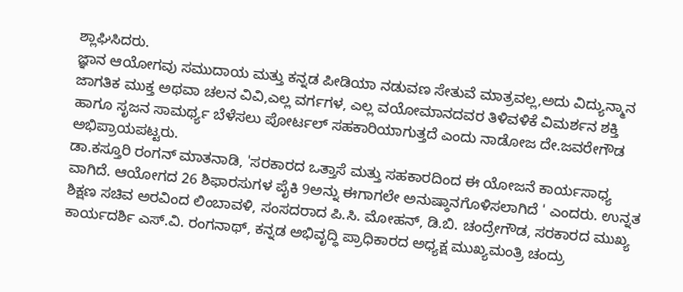ಶ್ಲಾಘಿಸಿದರು.
ಜ್ಞಾನ ಆಯೋಗವು ಸಮುದಾಯ ಮತ್ತು ಕನ್ನಡ ಪೀಡಿಯಾ ನಡುವಣ ಸೇತುವೆ ಮಾತ್ರವಲ್ಲ,ಅದು ವಿದ್ಯುನ್ಮಾನ ಜಾಗತಿಕ ಮುಕ್ತ ಅಥವಾ ಚಲನ ವಿವಿ,ಎಲ್ಲ ವರ್ಗಗಳ, ಎಲ್ಲ ವಯೋಮಾನದವರ ತಿಳಿವಳಿಕೆ ವಿಮರ್ಶನ ಶಕ್ತಿ ಹಾಗೂ ಸೃಜನ ಸಾಮರ್ಥ್ಯ ಬೆಳೆಸಲು ಪೋರ್ಟಲ್ ಸಹಕಾರಿಯಾಗುತ್ತದೆ ಎಂದು ನಾಡೋಜ ದೇ.ಜವರೇಗೌಡ ಅಭಿಪ್ರಾಯಪಟ್ಟರು.
ಡಾ.ಕಸ್ತೂರಿ ರಂಗನ್ ಮಾತನಾಡಿ, 'ಸರಕಾರದ ಒತ್ತಾಸೆ ಮತ್ತು ಸಹಕಾರದಿಂದ ಈ ಯೋಜನೆ ಕಾರ್ಯಸಾಧ್ಯ ವಾಗಿದೆ. ಆಯೋಗದ 26 ಶಿಫಾರಸುಗಳ ಪೈಕಿ 9ಅನ್ನು ಈಗಾಗಲೇ ಅನುಷ್ಠಾನಗೊಳಿಸಲಾಗಿದೆ ' ಎಂದರು. ಉನ್ನತ ಶಿಕ್ಷಣ ಸಚಿವ ಅರವಿಂದ ಲಿಂಬಾವಳಿ, ಸಂಸದರಾದ ಪಿ.ಸಿ. ಮೋಹನ್, ಡಿ.ಬಿ. ಚಂದ್ರೇಗೌಡ, ಸರಕಾರದ ಮುಖ್ಯ ಕಾರ್ಯದರ್ಶಿ ಎಸ್.ವಿ. ರಂಗನಾಥ್, ಕನ್ನಡ ಅಭಿವೃದ್ಧಿ ಪ್ರಾಧಿಕಾರದ ಅಧ್ಯಕ್ಷ ಮುಖ್ಯಮಂತ್ರಿ ಚಂದ್ರು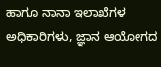ಹಾಗೂ ನಾನಾ ಇಲಾಖೆಗಳ ಅಧಿಕಾರಿಗಳು, ಜ್ಞಾನ ಆಯೋಗದ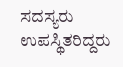ಸದಸ್ಯರು ಉಪಸ್ಥಿತರಿದ್ದರು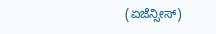(ಏಜೆನ್ಸೀಸ್)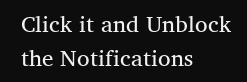Click it and Unblock the Notifications